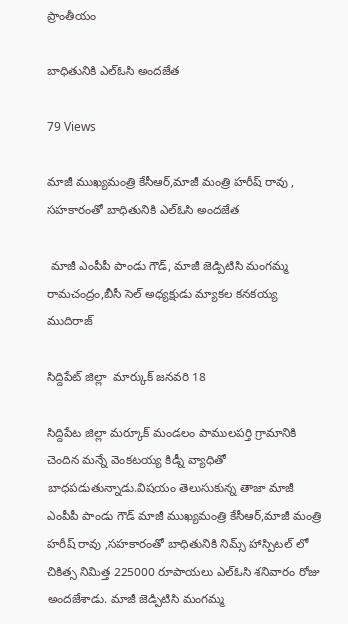ప్రాంతీయం

బాధితునికి ఎల్ఓసి అందజేత

79 Views

మాజీ ముఖ్యమంత్రి కేసీఆర్,మాజీ మంత్రి హరీష్ రావు , సహకారంతో బాధితునికి ఎల్ఓసి అందజేత

 మాజీ ఎంపీపీ పాండు గౌడ్, మాజీ జెడ్పిటిసి మంగమ్మ రామచంద్రం,బీసీ సెల్ అధ్యక్షుడు మ్యాకల కనకయ్య ముదిరాజ్

సిద్దిపేట్ జిల్లా  మార్కుక్ జనవరి 18

సిద్దిపేట జిల్లా మర్కూక్ మండలం పాములపర్తి గ్రామానికి చెందిన మన్నే వెంకటయ్య కిడ్నీ వ్యాధితో బాధపడుతున్నాడు.విషయం తెలుసుకున్న తాజా మాజీ ఎంపీపీ పాండు గౌడ్ మాజీ ముఖ్యమంత్రి కేసీఆర్,మాజీ మంత్రి హరీష్ రావు ,సహకారంతో బాధితునికి నిమ్స్ హాస్పిటల్ లో చికిత్స నిమిత్త 225000 రూపాయలు ఎల్ఓసి శనివారం రోజు అందజేశాడు. మాజీ జెడ్పిటిసి మంగమ్మ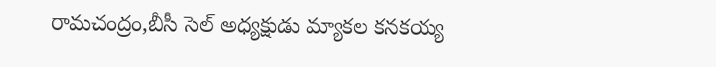రామచంద్రం,బీసీ సెల్ అధ్యక్షుడు మ్యాకల కనకయ్య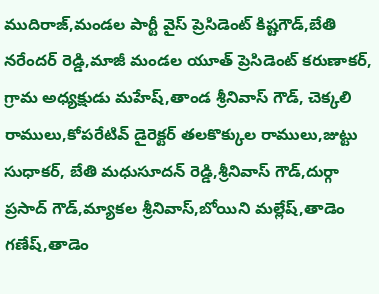ముదిరాజ్,మండల పార్టీ వైస్ ప్రెసిడెంట్ కిష్టగౌడ్,బేతి నరేందర్ రెడ్డి,మాజీ మండల యూత్ ప్రెసిడెంట్ కరుణాకర్, గ్రామ అధ్యక్షుడు మహేష్,తాండ శ్రీనివాస్ గౌడ్, చెక్కలి రాములు,కోపరేటివ్ డైరెక్టర్ తలకొక్కుల రాములు,జుట్టు సుధాకర్, బేతి మధుసూదన్ రెడ్డి,శ్రీనివాస్ గౌడ్,దుర్గా ప్రసాద్ గౌడ్,మ్యాకల శ్రీనివాస్,బోయిని మల్లేష్,తాడెం గణేష్,తాడెం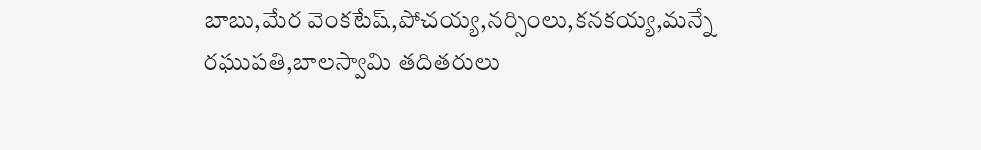బాబు,మేర వెంకటేష్,పోచయ్య,నర్సింలు,కనకయ్య,మన్నే రఘుపతి,బాలస్వామి తదితరులు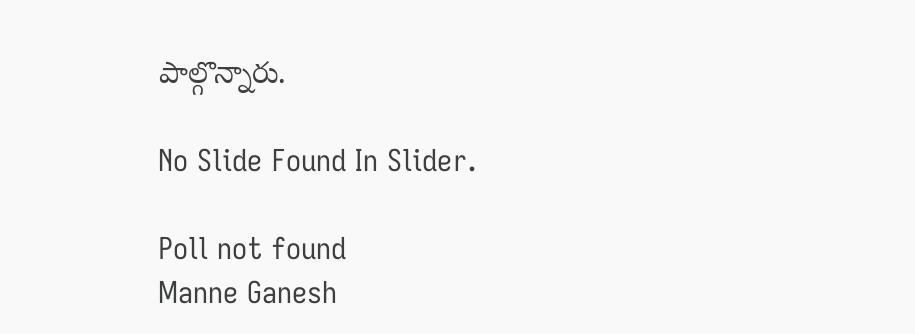పాల్గొన్నారు.

No Slide Found In Slider.

Poll not found
Manne Ganesh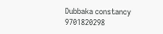Dubbaka constancy 9701820298